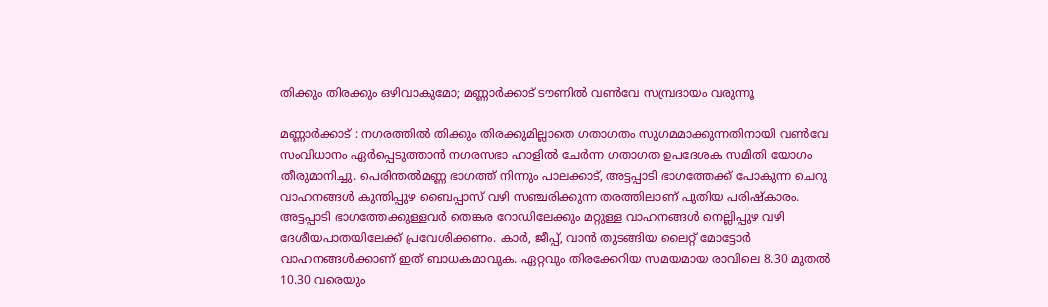തിക്കും തിരക്കും ഒഴിവാകുമോ; മണ്ണാർക്കാട് ടൗണിൽ വണ്‍വേ സമ്പ്രദായം വരുന്നൂ

മണ്ണാര്‍ക്കാട് : നഗരത്തില്‍ തിക്കും തിരക്കുമില്ലാതെ ഗതാഗതം സുഗമമാക്കുന്നതിനായി വണ്‍വേ സംവിധാനം ഏര്‍പ്പെടുത്താന്‍ നഗരസഭാ ഹാളില്‍ ചേര്‍ന്ന ഗതാഗത ഉപദേശക സമിതി യോഗം തീരുമാനിച്ചു. പെരിന്തല്‍മണ്ണ ഭാഗത്ത് നിന്നും പാലക്കാട്, അട്ടപ്പാടി ഭാഗത്തേക്ക് പോകുന്ന ചെറു വാഹനങ്ങള്‍ കുന്തിപ്പുഴ ബൈപ്പാസ് വഴി സഞ്ചരിക്കുന്ന തരത്തിലാണ് പുതിയ പരിഷ്‌കാരം. അട്ടപ്പാടി ഭാഗത്തേക്കുള്ളവര്‍ തെങ്കര റോഡിലേക്കും മറ്റുള്ള വാഹനങ്ങള്‍ നെല്ലിപ്പുഴ വഴി ദേശീയപാതയിലേക്ക് പ്രവേശിക്കണം. കാര്‍, ജീപ്പ്, വാന്‍ തുടങ്ങിയ ലൈറ്റ് മോട്ടോര്‍ വാഹനങ്ങള്‍ക്കാണ് ഇത് ബാധകമാവുക. ഏറ്റവും തിരക്കേറിയ സമയമായ രാവിലെ 8.30 മുതല്‍ 10.30 വരെയും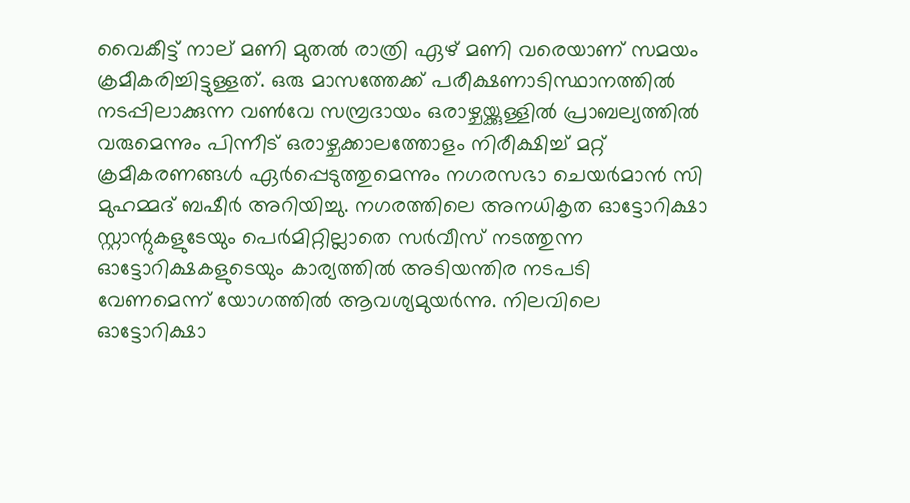വൈകീട്ട് നാല് മണി മുതല്‍ രാത്രി ഏഴ് മണി വരെയാണ് സമയം ക്രമീകരിച്ചിട്ടുള്ളത്. ഒരു മാസത്തേക്ക് പരീക്ഷണാടിസ്ഥാനത്തില്‍ നടപ്പിലാക്കുന്ന വണ്‍വേ സമ്പ്രദായം ഒരാഴ്ചയ്ക്കുള്ളില്‍ പ്രാബല്യത്തില്‍ വരുമെന്നും പിന്നീട് ഒരാഴ്ചക്കാലത്തോളം നിരീക്ഷിച്ച് മറ്റ് ക്രമീകരണങ്ങള്‍ ഏര്‍പ്പെടുത്തുമെന്നും നഗരസഭാ ചെയര്‍മാന്‍ സി മുഹമ്മദ് ബഷീര്‍ അറിയിച്ചു. നഗരത്തിലെ അനധികൃത ഓട്ടോറിക്ഷാ സ്റ്റാന്റുകളുടേയും പെര്‍മിറ്റില്ലാതെ സര്‍വീസ് നടത്തുന്ന ഓട്ടോറിക്ഷകളുടെയും കാര്യത്തില്‍ അടിയന്തിര നടപടി വേണമെന്ന് യോഗത്തില്‍ ആവശ്യമുയര്‍ന്നു. നിലവിലെ ഓട്ടോറിക്ഷാ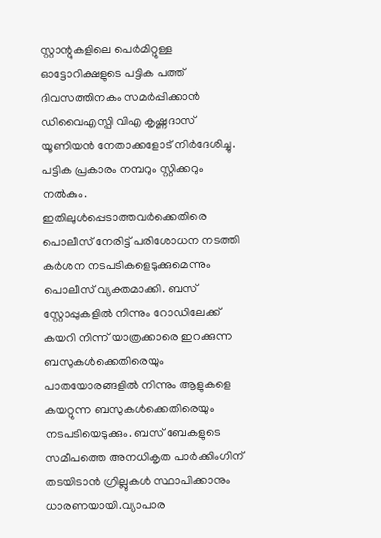സ്റ്റാന്റുകളിലെ പെര്‍മിറ്റുള്ള ഓട്ടോറിക്ഷളുടെ പട്ടിക പത്ത് ദിവസത്തിനകം സമര്‍പ്പിക്കാന്‍ ഡിവൈഎസ്പി വിഎ കൃഷ്ണദാസ് യൂണിയന്‍ നേതാക്കളോട് നിര്‍ദേശിച്ചു. പട്ടിക പ്രകാരം നമ്പറും സ്റ്റിക്കറും നല്‍കും. ഇതിലുള്‍പ്പെടാത്തവര്‍ക്കെതിരെ പൊലീസ് നേരിട്ട് പരിശോധന നടത്തി കര്‍ശന നടപടികളെടുക്കുമെന്നും പൊലീസ് വ്യക്തമാക്കി. ബസ് സ്റ്റോപ്പുകളില്‍ നിന്നും റോഡിലേക്ക് കയറി നിന്ന് യാത്രക്കാരെ ഇറക്കുന്ന ബസുകള്‍ക്കെതിരെയും പാതയോരങ്ങളില്‍ നിന്നും ആളുകളെ കയറ്റുന്ന ബസുകള്‍ക്കെതിരെയും നടപടിയെടുക്കും. ബസ് ബേകളുടെ സമീപത്തെ അനധികൃത പാര്‍ക്കിംഗിന് തടയിടാന്‍ ഗ്രില്ലുകള്‍ സ്ഥാപിക്കാനും ധാരണയായി.വ്യാപാര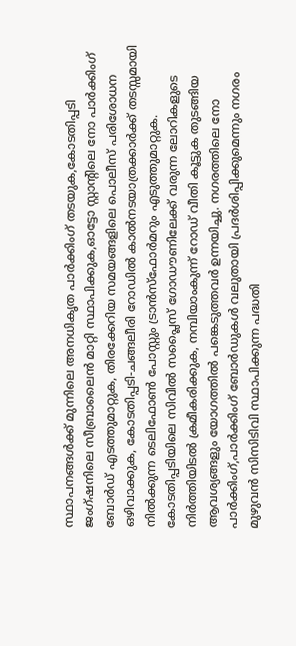സ്ഥാപനങ്ങള്‍ക്ക് മുന്നിലെ അനധികൃത പാര്‍ക്കിംഗ് തടയുക,കോടതിപ്പടി ജംഗ്ഷനിലെ സീബ്രാലൈന്‍ മാറ്റി സ്ഥാപിക്കുക,ഓട്ടോ സ്റ്റാന്റിലെ നോ പാര്‍ക്കിംഗ് ബോര്‍ഡ് എടത്തുമാറ്റുക, തിരക്കേറിയ സമയങ്ങളിലെ പൊലീസ് പരിശോധന ഒഴിവാക്കുക, കോടതിപ്പടി-ചങ്ങലീരി റോഡില്‍ കാല്‍നടയാത്രക്കാര്‍ക്ക് തടസ്സമായി നില്‍ക്കുന്ന ടെലിഫോണ്‍ പോസ്റ്റും ട്രാന്‍സ്‌ഫോര്‍മറും എടുത്തുമാറ്റുക. കോടതിപ്പടിയിലെ സിവില്‍ സപ്ലൈസ് ഗോഡൗണിലേക്ക് വരുന്ന ലോറികളുടെ നിര്‍ത്തിയിടല്‍ ക്രമീകരിക്കുക, നമ്പിയാംകുന്ന് റോഡ് വീതി കൂട്ടുക തുടങ്ങിയ ആവശ്യങ്ങളും യോഗത്തില്‍ പങ്കെടുത്തവര്‍ ഉന്നയിച്ചു. നഗരത്തിലെ നോ പാര്‍ക്കിംഗ്,പാര്‍ക്കിംഗ് ബോര്‍ഡുകള്‍ വലുതായി പ്രദര്‍ശിപ്പിക്കുമെന്നും നഗരം മുഴുവന്‍ സിസിടിവി സ്ഥാപിക്കുന്ന പദ്ധതി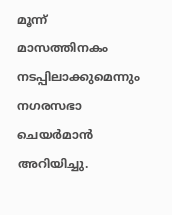മൂന്ന് മാസത്തിനകം നടപ്പിലാക്കുമെന്നും നഗരസഭാ ചെയര്‍മാന്‍ അറിയിച്ചു.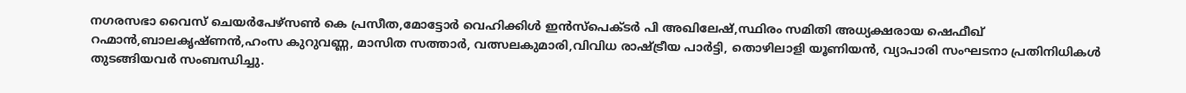നഗരസഭാ വൈസ് ചെയര്‍പേഴ്‌സണ്‍ കെ പ്രസീത,മോട്ടോര്‍ വെഹിക്കിള്‍ ഇന്‍സ്‌പെക്ടര്‍ പി അഖിലേഷ്,സ്ഥിരം സമിതി അധ്യക്ഷരായ ഷെഫീഖ് റഹ്മാന്‍,ബാലകൃഷ്ണന്‍,ഹംസ കുറുവണ്ണ, മാസിത സത്താര്‍, വത്സലകുമാരി,വിവിധ രാഷ്ട്രീയ പാര്‍ട്ടി, തൊഴിലാളി യൂണിയന്‍, വ്യാപാരി സംഘടനാ പ്രതിനിധികള്‍ തുടങ്ങിയവര്‍ സംബന്ധിച്ചു.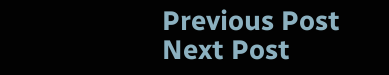Previous Post Next Post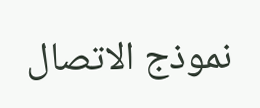نموذج الاتصال